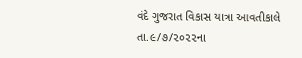વંદે ગુજરાત વિકાસ યાત્રા આવતીકાલે તા.૯/૭/૨૦૨૨ના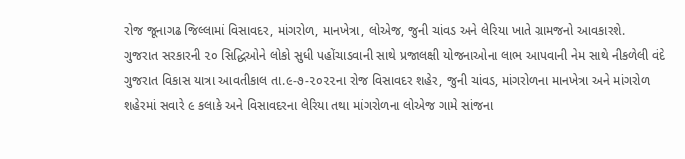રોજ જૂનાગઢ જિલ્લામાં વિસાવદર, માંગરોળ, માનખેત્રા, લોએજ, જુની ચાંવડ અને લેરિયા ખાતે ગ્રામજનો આવકારશે.
ગુજરાત સરકારની ૨૦ સિદ્ધિઓને લોકો સુધી પહોંચાડવાની સાથે પ્રજાલક્ષી યોજનાઓના લાભ આપવાની નેમ સાથે નીકળેલી વંદે ગુજરાત વિકાસ યાત્રા આવતીકાલ તા.૯-૭-૨૦૨૨ના રોજ વિસાવદર શહેર, જુની ચાંવડ, માંગરોળના માનખેત્રા અને માંગરોળ શહેરમાં સવારે ૯ કલાકે અને વિસાવદરના લેરિયા તથા માંગરોળના લોએજ ગામે સાંજના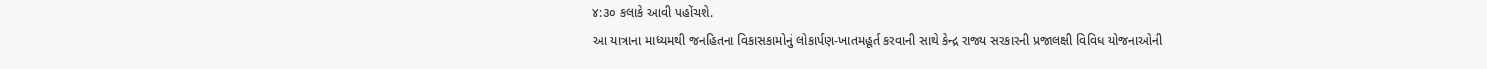૪:૩૦ કલાકે આવી પહોંચશે.
આ યાત્રાના માધ્યમથી જનહિતના વિકાસકામોનું લોકાર્પણ-ખાતમહૂર્ત કરવાની સાથે કેન્દ્ર રાજ્ય સરકારની પ્રજાલક્ષી વિવિધ યોજનાઓની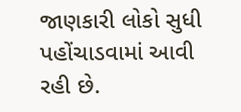જાણકારી લોકો સુધી પહોંચાડવામાં આવી રહી છે.